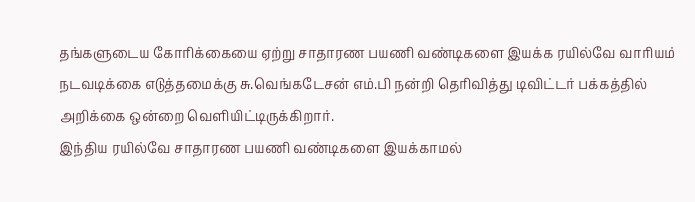தங்களுடைய கோரிக்கையை ஏற்று சாதாரண பயணி வண்டிகளை இயக்க ரயில்வே வாரியம் நடவடிக்கை எடுத்தமைக்கு சு.வெங்கடேசன் எம்.பி நன்றி தெரிவித்து டிவிட்டர் பக்கத்தில் அறிக்கை ஒன்றை வெளியிட்டிருக்கிறார்.
இந்திய ரயில்வே சாதாரண பயணி வண்டிகளை இயக்காமல்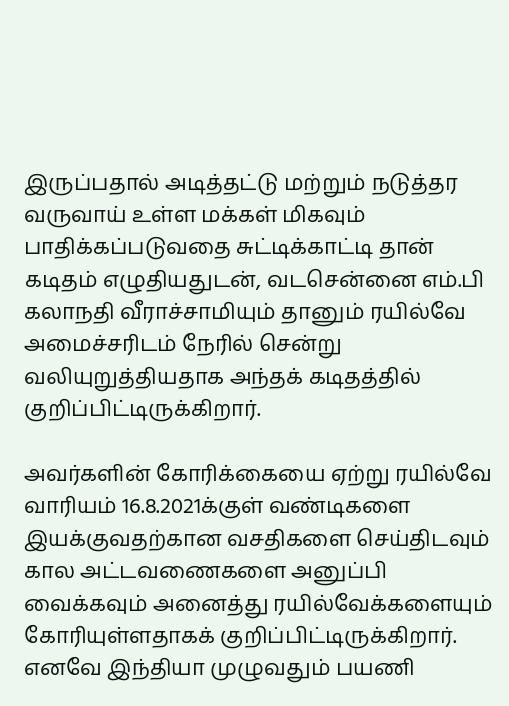இருப்பதால் அடித்தட்டு மற்றும் நடுத்தர வருவாய் உள்ள மக்கள் மிகவும் பாதிக்கப்படுவதை சுட்டிக்காட்டி தான் கடிதம் எழுதியதுடன், வடசென்னை எம்.பி கலாநதி வீராச்சாமியும் தானும் ரயில்வே அமைச்சரிடம் நேரில் சென்று வலியுறுத்தியதாக அந்தக் கடிதத்தில் குறிப்பிட்டிருக்கிறார்.

அவர்களின் கோரிக்கையை ஏற்று ரயில்வே வாரியம் 16.8.2021க்குள் வண்டிகளை இயக்குவதற்கான வசதிகளை செய்திடவும் கால அட்டவணைகளை அனுப்பி வைக்கவும் அனைத்து ரயில்வேக்களையும் கோரியுள்ளதாகக் குறிப்பிட்டிருக்கிறார். எனவே இந்தியா முழுவதும் பயணி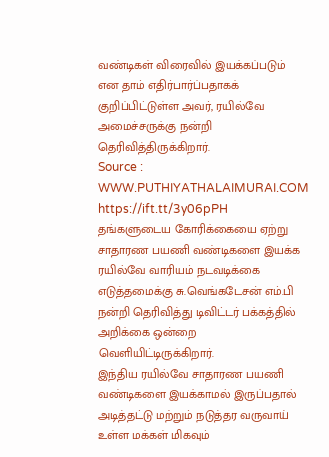வண்டிகள் விரைவில் இயக்கப்படும் என தாம் எதிர்பார்ப்பதாகக் குறிப்பிட்டுள்ள அவர், ரயில்வே அமைச்சருக்கு நன்றி தெரிவித்திருக்கிறார்.
Source : WWW.PUTHIYATHALAIMURAI.COM
https://ift.tt/3y06pPH
தங்களுடைய கோரிக்கையை ஏற்று சாதாரண பயணி வண்டிகளை இயக்க ரயில்வே வாரியம் நடவடிக்கை எடுத்தமைக்கு சு.வெங்கடேசன் எம்.பி நன்றி தெரிவித்து டிவிட்டர் பக்கத்தில் அறிக்கை ஒன்றை வெளியிட்டிருக்கிறார்.
இந்திய ரயில்வே சாதாரண பயணி வண்டிகளை இயக்காமல் இருப்பதால் அடித்தட்டு மற்றும் நடுத்தர வருவாய் உள்ள மக்கள் மிகவும்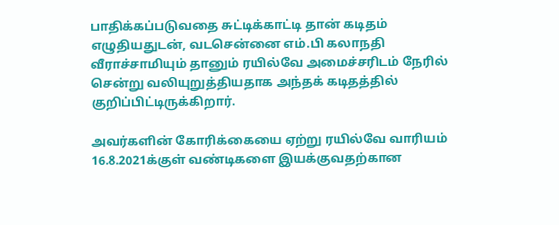பாதிக்கப்படுவதை சுட்டிக்காட்டி தான் கடிதம் எழுதியதுடன், வடசென்னை எம்.பி கலாநதி வீராச்சாமியும் தானும் ரயில்வே அமைச்சரிடம் நேரில் சென்று வலியுறுத்தியதாக அந்தக் கடிதத்தில் குறிப்பிட்டிருக்கிறார்.

அவர்களின் கோரிக்கையை ஏற்று ரயில்வே வாரியம் 16.8.2021க்குள் வண்டிகளை இயக்குவதற்கான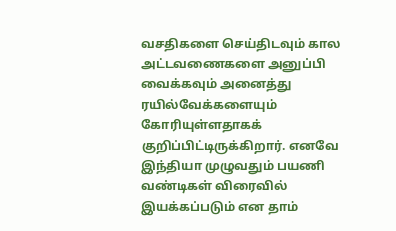வசதிகளை செய்திடவும் கால அட்டவணைகளை அனுப்பி வைக்கவும் அனைத்து ரயில்வேக்களையும் கோரியுள்ளதாகக் குறிப்பிட்டிருக்கிறார். எனவே இந்தியா முழுவதும் பயணி வண்டிகள் விரைவில் இயக்கப்படும் என தாம்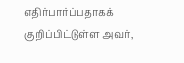எதிர்பார்ப்பதாகக் குறிப்பிட்டுள்ள அவர்,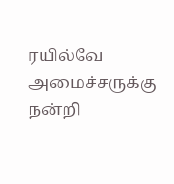ரயில்வே அமைச்சருக்கு நன்றி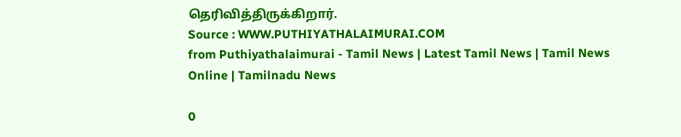தெரிவித்திருக்கிறார்.
Source : WWW.PUTHIYATHALAIMURAI.COM
from Puthiyathalaimurai - Tamil News | Latest Tamil News | Tamil News Online | Tamilnadu News

0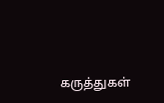கருத்துகள்